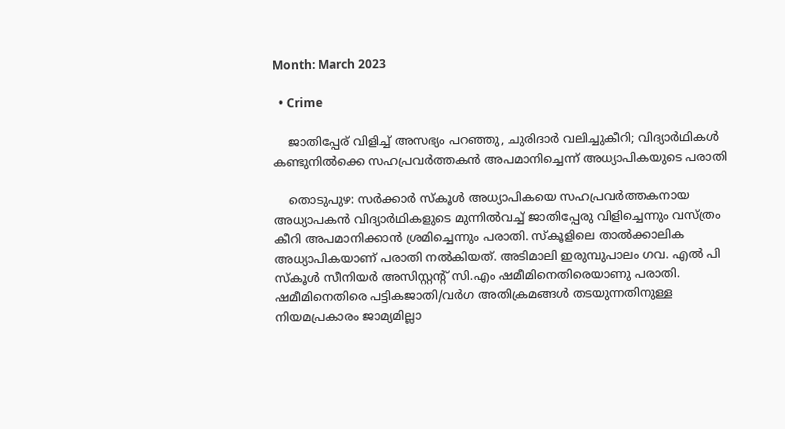Month: March 2023

  • Crime

    ജാതിപ്പേര് വിളിച്ച് അസഭ്യം പറഞ്ഞു, ചുരിദാര്‍ വലിച്ചുകീറി; വിദ്യാര്‍ഥികള്‍ കണ്ടുനില്‍ക്കെ സഹപ്രവര്‍ത്തകന്‍ അപമാനിച്ചെന്ന് അധ്യാപികയുടെ പരാതി

    തൊടുപുഴ: സര്‍ക്കാര്‍ സ്‌കൂള്‍ അധ്യാപികയെ സഹപ്രവര്‍ത്തകനായ അധ്യാപകന്‍ വിദ്യാര്‍ഥികളുടെ മുന്നില്‍വച്ച് ജാതിപ്പേരു വിളിച്ചെന്നും വസ്ത്രം കീറി അപമാനിക്കാന്‍ ശ്രമിച്ചെന്നും പരാതി. സ്‌കൂളിലെ താല്‍ക്കാലിക അധ്യാപികയാണ് പരാതി നല്‍കിയത്. അടിമാലി ഇരുമ്പുപാലം ഗവ. എല്‍ പി സ്‌കൂള്‍ സീനിയര്‍ അസിസ്റ്റന്റ് സി.എം ഷമീമിനെതിരെയാണു പരാതി. ഷമീമിനെതിരെ പട്ടികജാതി/വര്‍ഗ അതിക്രമങ്ങള്‍ തടയുന്നതിനുള്ള നിയമപ്രകാരം ജാമ്യമില്ലാ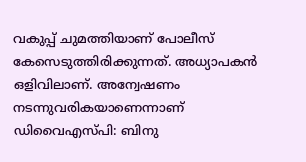വകുപ്പ് ചുമത്തിയാണ് പോലീസ് കേസെടുത്തിരിക്കുന്നത്. അധ്യാപകന്‍ ഒളിവിലാണ്. അന്വേഷണം നടന്നുവരികയാണെന്നാണ് ഡിവൈഎസ്പി: ബിനു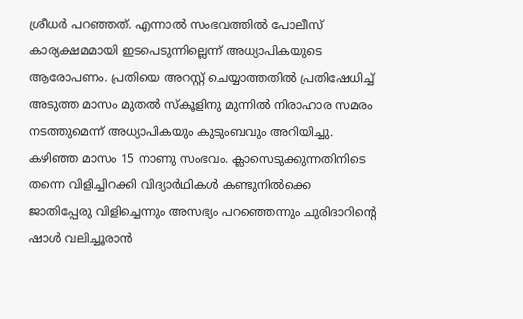ശ്രീധര്‍ പറഞ്ഞത്. എന്നാല്‍ സംഭവത്തില്‍ പോലീസ് കാര്യക്ഷമമായി ഇടപെടുന്നില്ലെന്ന് അധ്യാപികയുടെ ആരോപണം. പ്രതിയെ അറസ്റ്റ് ചെയ്യാത്തതില്‍ പ്രതിഷേധിച്ച് അടുത്ത മാസം മുതല്‍ സ്‌കൂളിനു മുന്നില്‍ നിരാഹാര സമരം നടത്തുമെന്ന് അധ്യാപികയും കുടുംബവും അറിയിച്ചു. കഴിഞ്ഞ മാസം 15 നാണു സംഭവം. ക്ലാസെടുക്കുന്നതിനിടെ തന്നെ വിളിച്ചിറക്കി വിദ്യാര്‍ഥികള്‍ കണ്ടുനില്‍ക്കെ ജാതിപ്പേരു വിളിച്ചെന്നും അസഭ്യം പറഞ്ഞെന്നും ചുരിദാറിന്റെ ഷാള്‍ വലിച്ചൂരാന്‍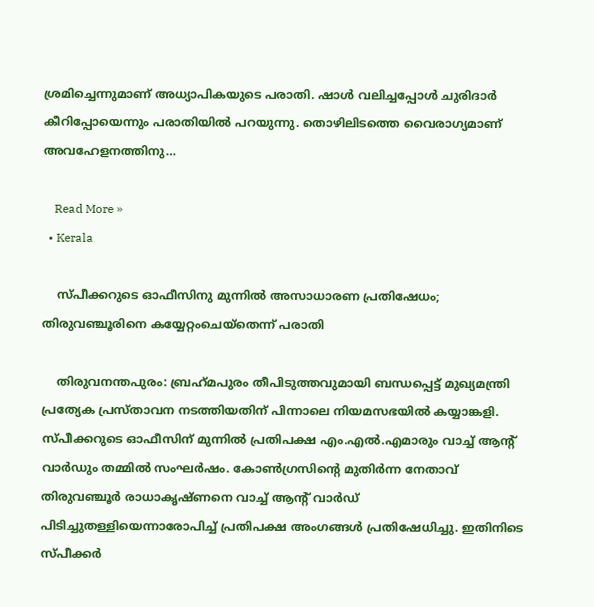ശ്രമിച്ചെന്നുമാണ് അധ്യാപികയുടെ പരാതി. ഷാള്‍ വലിച്ചപ്പോള്‍ ചുരിദാര്‍ കീറിപ്പോയെന്നും പരാതിയില്‍ പറയുന്നു. തൊഴിലിടത്തെ വൈരാഗ്യമാണ് അവഹേളനത്തിനു…

    Read More »
  • Kerala

    സ്പീക്കറുടെ ഓഫീസിനു മുന്നില്‍ അസാധാരണ പ്രതിഷേധം; തിരുവഞ്ചൂരിനെ കയ്യേറ്റംചെയ്‌തെന്ന് പരാതി

    തിരുവനന്തപുരം: ബ്രഹ്‌മപുരം തീപിടുത്തവുമായി ബന്ധപ്പെട്ട് മുഖ്യമന്ത്രി പ്രത്യേക പ്രസ്താവന നടത്തിയതിന് പിന്നാലെ നിയമസഭയില്‍ കയ്യാങ്കളി. സ്പീക്കറുടെ ഓഫീസിന് മുന്നില്‍ പ്രതിപക്ഷ എം.എല്‍.എമാരും വാച്ച് ആന്റ് വാര്‍ഡും തമ്മില്‍ സംഘര്‍ഷം. കോണ്‍ഗ്രസിന്റെ മുതിര്‍ന്ന നേതാവ് തിരുവഞ്ചൂര്‍ രാധാകൃഷ്ണനെ വാച്ച് ആന്റ് വാര്‍ഡ് പിടിച്ചുതള്ളിയെന്നാരോപിച്ച് പ്രതിപക്ഷ അംഗങ്ങള്‍ പ്രതിഷേധിച്ചു. ഇതിനിടെ സ്പീക്കര്‍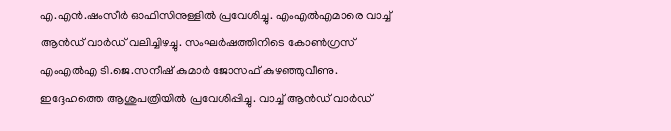എ.എന്‍.ഷംസീര്‍ ഓഫിസിനുള്ളില്‍ പ്രവേശിച്ചു. എംഎല്‍എമാരെ വാച്ച് ആന്‍ഡ് വാര്‍ഡ് വലിച്ചിഴച്ചു. സംഘര്‍ഷത്തിനിടെ കോണ്‍ഗ്രസ് എംഎല്‍എ ടി.ജെ.സനീഷ് കുമാര്‍ ജോസഫ് കുഴഞ്ഞുവീണു. ഇദ്ദേഹത്തെ ആശുപത്രിയില്‍ പ്രവേശിപ്പിച്ചു. വാച്ച് ആന്‍ഡ് വാര്‍ഡ്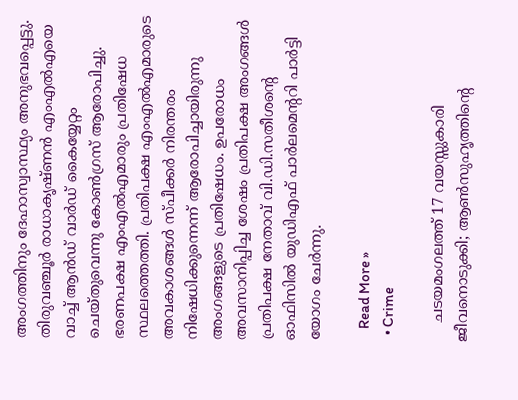അംഗത്തിനും ദേഹാസ്വാസ്ഥ്യം അനുഭവപ്പെട്ടു. തിരുവഞ്ചൂര്‍ രാധാകൃഷ്ണന്‍ എംഎല്‍എയെ വാച്ച് ആന്‍ഡ് വാര്‍ഡ് കൈയ്യേറ്റം ചെയ്തുവെന്നു കോണ്‍ഗ്രസ് ആരോപിച്ചു. ഭരണപക്ഷ എംഎല്‍എമാരും പ്രതിഷേധ സ്ഥലത്തെത്തി. പ്രതിപക്ഷ എംഎല്‍എമാരുടെ അവകാശങ്ങള്‍ സ്പീക്കര്‍ നിരന്തരം നിഷേധിക്കുന്നെന്ന് ആരോപിച്ചായിരുന്നു അംഗങ്ങളുടെ പ്രതിഷേധം. ഉപരോധം അവസാനിപ്പിച്ച ശേഷം പ്രതിപക്ഷ അംഗങ്ങള്‍ പ്രതിപക്ഷ നേതാവ് വി.ഡി.സതീശന്റെ ഓഫിസില്‍ യുഡിഎഫ് പാര്‍ലമെന്ററി പാര്‍ട്ടി യോഗം ചേര്‍ന്നു.

    Read More »
  • Crime

    ചടയമംഗലത്ത് 17 വയസ്സുകാരി ജീവനൊടുക്കി; ആണ്‍സുഹൃത്തിന്റെ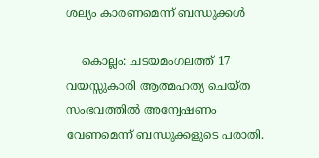ശല്യം കാരണമെന്ന് ബന്ധുക്കള്‍

    കൊല്ലം: ചടയമംഗലത്ത് 17 വയസ്സുകാരി ആത്മഹത്യ ചെയ്ത സംഭവത്തില്‍ അന്വേഷണം വേണമെന്ന് ബന്ധുക്കളുടെ പരാതി.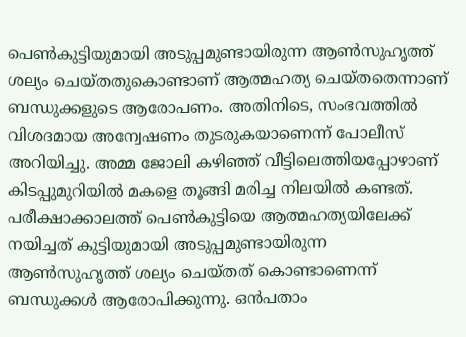പെണ്‍കുട്ടിയുമായി അടുപ്പമുണ്ടായിരുന്ന ആണ്‍സുഹൃത്ത് ശല്യം ചെയ്തതുകൊണ്ടാണ് ആത്മഹത്യ ചെയ്തതെന്നാണ് ബന്ധുക്കളുടെ ആരോപണം. അതിനിടെ, സംഭവത്തില്‍ വിശദമായ അന്വേഷണം തുടരുകയാണെന്ന് പോലീസ് അറിയിച്ചു. അമ്മ ജോലി കഴിഞ്ഞ് വീട്ടിലെത്തിയപ്പോഴാണ് കിടപ്പുമുറിയില്‍ മകളെ തൂങ്ങി മരിച്ച നിലയില്‍ കണ്ടത്. പരീക്ഷാക്കാലത്ത് പെണ്‍കുട്ടിയെ ആത്മഹത്യയിലേക്ക് നയിച്ചത് കുട്ടിയുമായി അടുപ്പമുണ്ടായിരുന്ന ആണ്‍സുഹൃത്ത് ശല്യം ചെയ്തത് കൊണ്ടാണെന്ന് ബന്ധുക്കള്‍ ആരോപിക്കുന്നു. ഒന്‍പതാം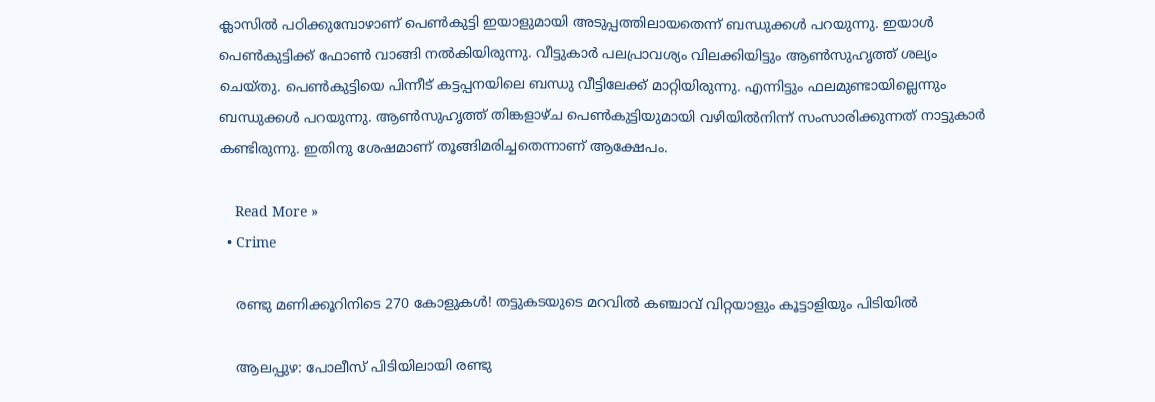ക്ലാസില്‍ പഠിക്കുമ്പോഴാണ് പെണ്‍കുട്ടി ഇയാളുമായി അടുപ്പത്തിലായതെന്ന് ബന്ധുക്കള്‍ പറയുന്നു. ഇയാള്‍ പെണ്‍കുട്ടിക്ക് ഫോണ്‍ വാങ്ങി നല്‍കിയിരുന്നു. വീട്ടുകാര്‍ പലപ്രാവശ്യം വിലക്കിയിട്ടും ആണ്‍സുഹൃത്ത് ശല്യം ചെയ്തു. പെണ്‍കുട്ടിയെ പിന്നീട് കട്ടപ്പനയിലെ ബന്ധു വീട്ടിലേക്ക് മാറ്റിയിരുന്നു. എന്നിട്ടും ഫലമുണ്ടായില്ലെന്നും ബന്ധുക്കള്‍ പറയുന്നു. ആണ്‍സുഹൃത്ത് തിങ്കളാഴ്ച പെണ്‍കുട്ടിയുമായി വഴിയില്‍നിന്ന് സംസാരിക്കുന്നത് നാട്ടുകാര്‍ കണ്ടിരുന്നു. ഇതിനു ശേഷമാണ് തൂങ്ങിമരിച്ചതെന്നാണ് ആക്ഷേപം.

    Read More »
  • Crime

    രണ്ടു മണിക്കൂറിനിടെ 270 കോളുകള്‍! തട്ടുകടയുടെ മറവില്‍ കഞ്ചാവ് വിറ്റയാളും കൂട്ടാളിയും പിടിയില്‍

    ആലപ്പുഴ: പോലീസ് പിടിയിലായി രണ്ടു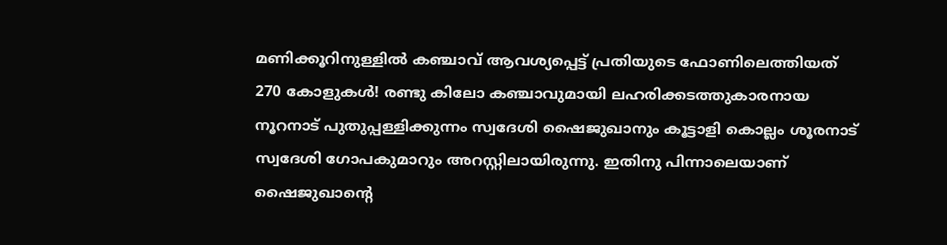മണിക്കൂറിനുള്ളില്‍ കഞ്ചാവ് ആവശ്യപ്പെട്ട് പ്രതിയുടെ ഫോണിലെത്തിയത് 270 കോളുകള്‍! രണ്ടു കിലോ കഞ്ചാവുമായി ലഹരിക്കടത്തുകാരനായ നൂറനാട് പുതുപ്പള്ളിക്കുന്നം സ്വദേശി ഷൈജുഖാനും കൂട്ടാളി കൊല്ലം ശൂരനാട് സ്വദേശി ഗോപകുമാറും അറസ്റ്റിലായിരുന്നു. ഇതിനു പിന്നാലെയാണ് ഷൈജുഖാന്റെ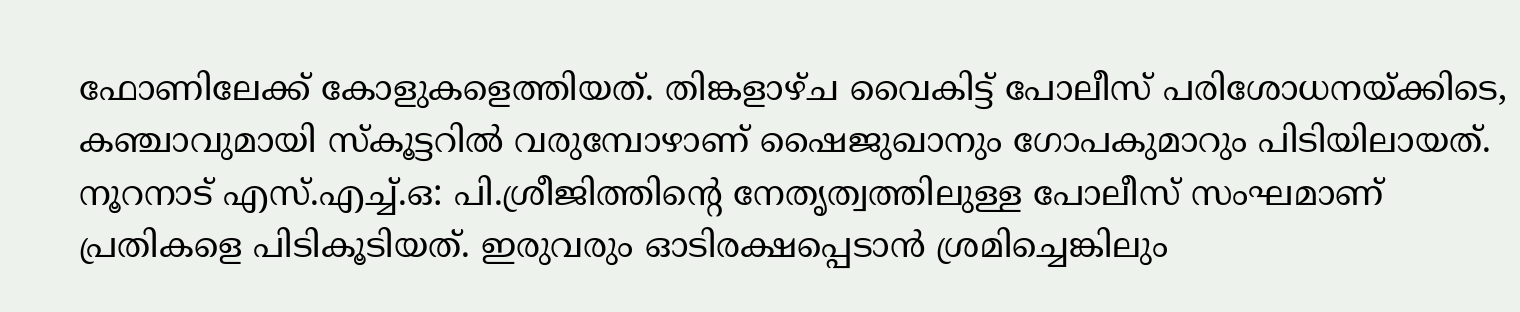ഫോണിലേക്ക് കോളുകളെത്തിയത്. തിങ്കളാഴ്ച വൈകിട്ട് പോലീസ് പരിശോധനയ്ക്കിടെ, കഞ്ചാവുമായി സ്‌കൂട്ടറില്‍ വരുമ്പോഴാണ് ഷൈജുഖാനും ഗോപകുമാറും പിടിയിലായത്. നൂറനാട് എസ്.എച്ച്.ഒ: പി.ശ്രീജിത്തിന്റെ നേതൃത്വത്തിലുള്ള പോലീസ് സംഘമാണ് പ്രതികളെ പിടികൂടിയത്. ഇരുവരും ഓടിരക്ഷപ്പെടാന്‍ ശ്രമിച്ചെങ്കിലും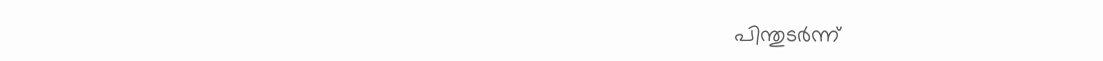പിന്തുടര്‍ന്ന്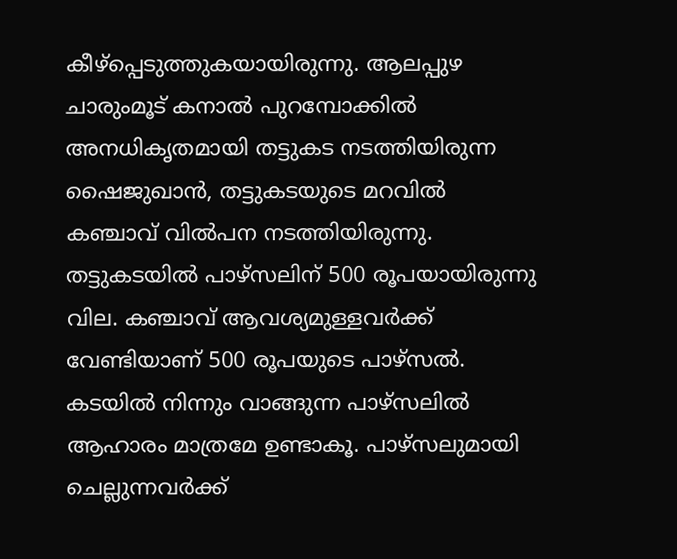കീഴ്‌പ്പെടുത്തുകയായിരുന്നു. ആലപ്പുഴ ചാരുംമൂട് കനാല്‍ പുറമ്പോക്കില്‍ അനധികൃതമായി തട്ടുകട നടത്തിയിരുന്ന ഷൈജുഖാന്‍, തട്ടുകടയുടെ മറവില്‍ കഞ്ചാവ് വില്‍പന നടത്തിയിരുന്നു. തട്ടുകടയില്‍ പാഴ്‌സലിന് 500 രൂപയായിരുന്നു വില. കഞ്ചാവ് ആവശ്യമുള്ളവര്‍ക്ക് വേണ്ടിയാണ് 500 രൂപയുടെ പാഴ്‌സല്‍. കടയില്‍ നിന്നും വാങ്ങുന്ന പാഴ്‌സലില്‍ ആഹാരം മാത്രമേ ഉണ്ടാകൂ. പാഴ്‌സലുമായി ചെല്ലുന്നവര്‍ക്ക്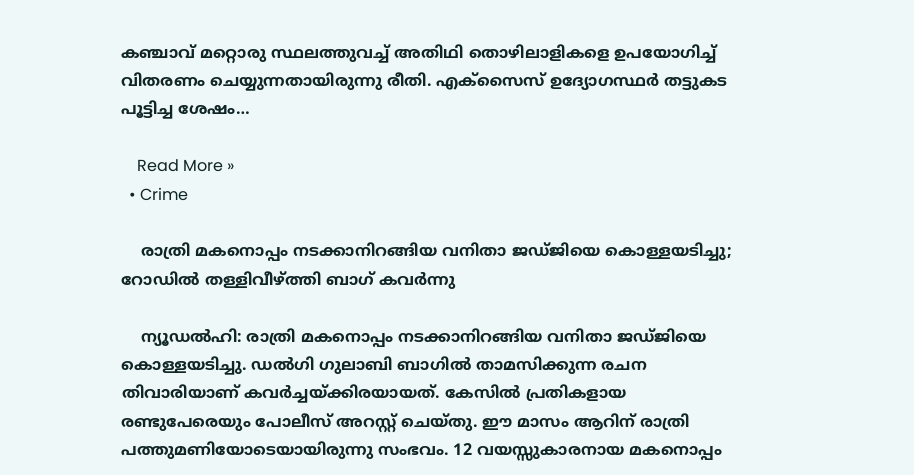കഞ്ചാവ് മറ്റൊരു സ്ഥലത്തുവച്ച് അതിഥി തൊഴിലാളികളെ ഉപയോഗിച്ച് വിതരണം ചെയ്യുന്നതായിരുന്നു രീതി. എക്‌സൈസ് ഉദ്യോഗസ്ഥര്‍ തട്ടുകട പൂട്ടിച്ച ശേഷം…

    Read More »
  • Crime

    രാത്രി മകനൊപ്പം നടക്കാനിറങ്ങിയ വനിതാ ജഡ്ജിയെ കൊള്ളയടിച്ചു; റോഡില്‍ തള്ളിവീഴ്ത്തി ബാഗ് കവര്‍ന്നു

    ന്യൂഡല്‍ഹി: രാത്രി മകനൊപ്പം നടക്കാനിറങ്ങിയ വനിതാ ജഡ്ജിയെ കൊള്ളയടിച്ചു. ഡല്‍ഗി ഗുലാബി ബാഗില്‍ താമസിക്കുന്ന രചന തിവാരിയാണ് കവര്‍ച്ചയ്ക്കിരയായത്. കേസില്‍ പ്രതികളായ രണ്ടുപേരെയും പോലീസ് അറസ്റ്റ് ചെയ്തു. ഈ മാസം ആറിന് രാത്രി പത്തുമണിയോടെയായിരുന്നു സംഭവം. 12 വയസ്സുകാരനായ മകനൊപ്പം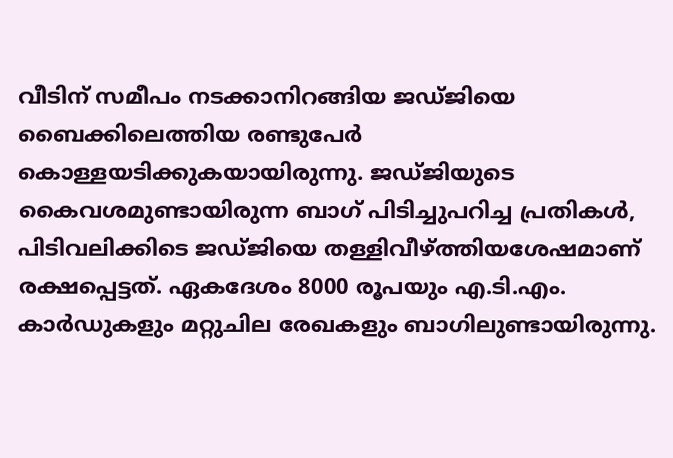വീടിന് സമീപം നടക്കാനിറങ്ങിയ ജഡ്ജിയെ ബൈക്കിലെത്തിയ രണ്ടുപേര്‍ കൊള്ളയടിക്കുകയായിരുന്നു. ജഡ്ജിയുടെ കൈവശമുണ്ടായിരുന്ന ബാഗ് പിടിച്ചുപറിച്ച പ്രതികള്‍, പിടിവലിക്കിടെ ജഡ്ജിയെ തള്ളിവീഴ്ത്തിയശേഷമാണ് രക്ഷപ്പെട്ടത്. ഏകദേശം 8000 രൂപയും എ.ടി.എം. കാര്‍ഡുകളും മറ്റുചില രേഖകളും ബാഗിലുണ്ടായിരുന്നു.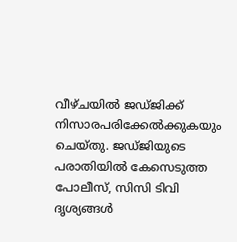വീഴ്ചയില്‍ ജഡ്ജിക്ക് നിസാരപരിക്കേല്‍ക്കുകയും ചെയ്തു. ജഡ്ജിയുടെ പരാതിയില്‍ കേസെടുത്ത പോലീസ്, സിസി ടിവി ദൃശ്യങ്ങള്‍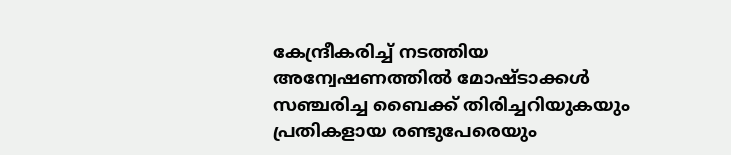കേന്ദ്രീകരിച്ച് നടത്തിയ അന്വേഷണത്തില്‍ മോഷ്ടാക്കള്‍ സഞ്ചരിച്ച ബൈക്ക് തിരിച്ചറിയുകയും പ്രതികളായ രണ്ടുപേരെയും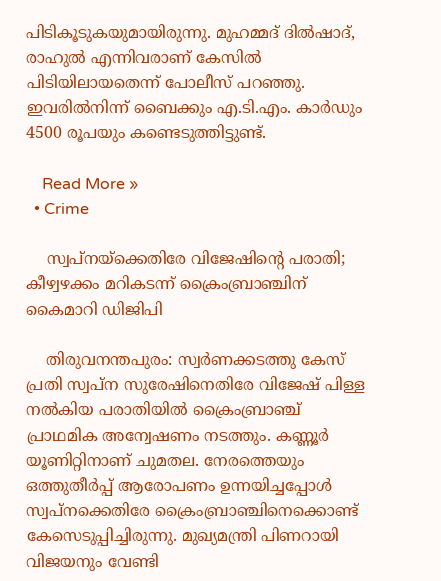പിടികൂടുകയുമായിരുന്നു. മുഹമ്മദ് ദില്‍ഷാദ്, രാഹുല്‍ എന്നിവരാണ് കേസില്‍ പിടിയിലായതെന്ന് പോലീസ് പറഞ്ഞു. ഇവരില്‍നിന്ന് ബൈക്കും എ.ടി.എം. കാര്‍ഡും 4500 രൂപയും കണ്ടെടുത്തിട്ടുണ്ട്.

    Read More »
  • Crime

    സ്വപ്നയ്ക്കെതിരേ വിജേഷിന്റെ പരാതി; കീഴ്വഴക്കം മറികടന്ന് ക്രൈംബ്രാഞ്ചിന് കൈമാറി ഡിജിപി

    തിരുവനന്തപുരം: സ്വര്‍ണക്കടത്തു കേസ് പ്രതി സ്വപ്ന സുരേഷിനെതിരേ വിജേഷ് പിള്ള നല്‍കിയ പരാതിയില്‍ ക്രൈംബ്രാഞ്ച് പ്രാഥമിക അന്വേഷണം നടത്തും. കണ്ണൂര്‍ യൂണിറ്റിനാണ് ചുമതല. നേരത്തെയും ഒത്തുതീര്‍പ്പ് ആരോപണം ഉന്നയിച്ചപ്പോള്‍ സ്വപ്നക്കെതിരേ ക്രൈംബ്രാഞ്ചിനെക്കൊണ്ട് കേസെടുപ്പിച്ചിരുന്നു. മുഖ്യമന്ത്രി പിണറായി വിജയനും വേണ്ടി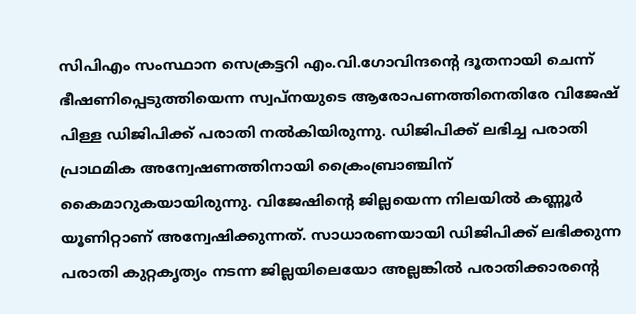സിപിഎം സംസ്ഥാന സെക്രട്ടറി എം.വി.ഗോവിന്ദന്റെ ദൂതനായി ചെന്ന് ഭീഷണിപ്പെടുത്തിയെന്ന സ്വപ്നയുടെ ആരോപണത്തിനെതിരേ വിജേഷ് പിള്ള ഡിജിപിക്ക് പരാതി നല്‍കിയിരുന്നു. ഡിജിപിക്ക് ലഭിച്ച പരാതി പ്രാഥമിക അന്വേഷണത്തിനായി ക്രൈംബ്രാഞ്ചിന് കൈമാറുകയായിരുന്നു. വിജേഷിന്റെ ജില്ലയെന്ന നിലയില്‍ കണ്ണൂര്‍ യൂണിറ്റാണ് അന്വേഷിക്കുന്നത്. സാധാരണയായി ഡിജിപിക്ക് ലഭിക്കുന്ന പരാതി കുറ്റകൃത്യം നടന്ന ജില്ലയിലെയോ അല്ലങ്കില്‍ പരാതിക്കാരന്റെ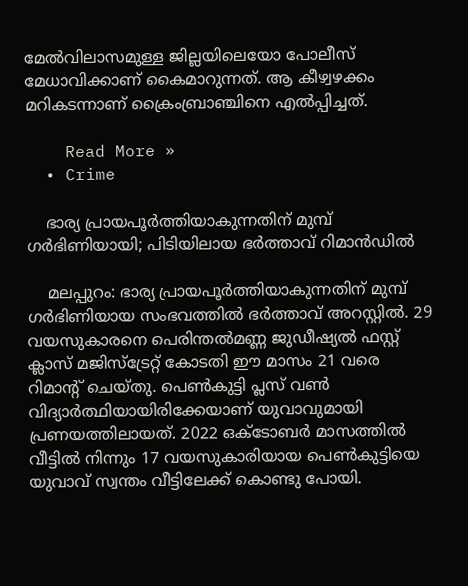മേല്‍വിലാസമുള്ള ജില്ലയിലെയോ പോലീസ് മേധാവിക്കാണ് കൈമാറുന്നത്. ആ കീഴ്വഴക്കം മറികടന്നാണ് ക്രൈംബ്രാഞ്ചിനെ എല്‍പ്പിച്ചത്.

    Read More »
  • Crime

    ഭാര്യ പ്രായപൂര്‍ത്തിയാകുന്നതിന് മുമ്പ് ഗര്‍ഭിണിയായി; പിടിയിലായ ഭര്‍ത്താവ് റിമാന്‍ഡില്‍

    മലപ്പുറം: ഭാര്യ പ്രായപൂര്‍ത്തിയാകുന്നതിന് മുമ്പ് ഗര്‍ഭിണിയായ സംഭവത്തില്‍ ഭര്‍ത്താവ് അറസ്റ്റില്‍. 29 വയസുകാരനെ പെരിന്തല്‍മണ്ണ ജുഡീഷ്യല്‍ ഫസ്റ്റ് ക്ലാസ് മജിസ്ട്രേറ്റ് കോടതി ഈ മാസം 21 വരെ റിമാന്റ് ചെയ്തു. പെണ്‍കുട്ടി പ്ലസ് വണ്‍ വിദ്യാര്‍ത്ഥിയായിരിക്കേയാണ് യുവാവുമായി പ്രണയത്തിലായത്. 2022 ഒക്ടോബര്‍ മാസത്തില്‍ വീട്ടില്‍ നിന്നും 17 വയസുകാരിയായ പെണ്‍കുട്ടിയെ യുവാവ് സ്വന്തം വീട്ടിലേക്ക് കൊണ്ടു പോയി.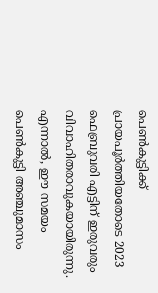പെണ്‍കുട്ടിക്ക് പ്രായപൂര്‍ത്തിയതോടെ 2023 ഫെബ്രുവരി എട്ടിന് ഇരുവരും വിവാഹിതരാവുകയായിരുന്നു. എന്നാല്‍, ഈ സമയം പെണ്‍കുട്ടി അഞ്ചുമാസം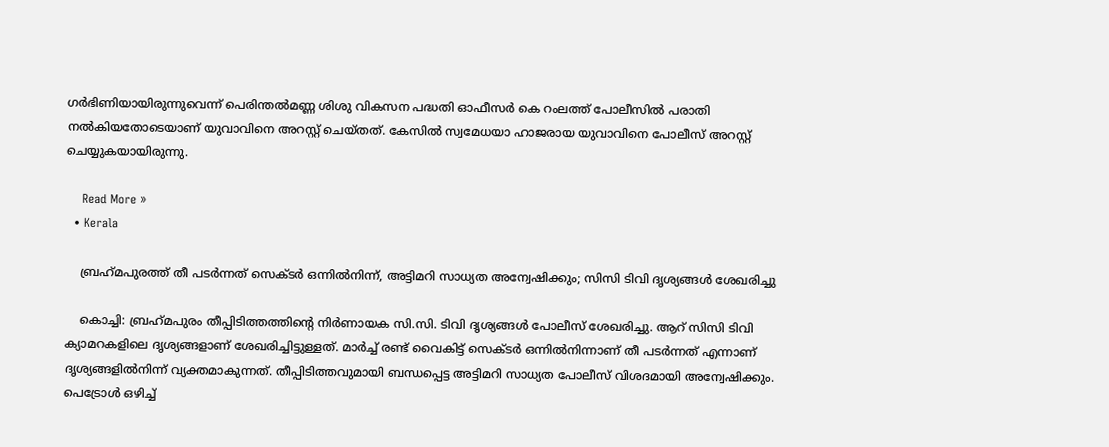ഗര്‍ഭിണിയായിരുന്നുവെന്ന് പെരിന്തല്‍മണ്ണ ശിശു വികസന പദ്ധതി ഓഫീസര്‍ കെ റംലത്ത് പോലീസില്‍ പരാതി നല്‍കിയതോടെയാണ് യുവാവിനെ അറസ്റ്റ് ചെയ്തത്. കേസില്‍ സ്വമേധയാ ഹാജരായ യുവാവിനെ പോലീസ് അറസ്റ്റ് ചെയ്യുകയായിരുന്നു.

    Read More »
  • Kerala

    ബ്രഹ്‌മപുരത്ത് തീ പടര്‍ന്നത് സെക്ടര്‍ ഒന്നില്‍നിന്ന്, അട്ടിമറി സാധ്യത അന്വേഷിക്കും; സിസി ടിവി ദൃശ്യങ്ങള്‍ ശേഖരിച്ചു

    കൊച്ചി: ബ്രഹ്‌മപുരം തീപ്പിടിത്തത്തിന്റെ നിര്‍ണായക സി.സി. ടിവി ദൃശ്യങ്ങള്‍ പോലീസ് ശേഖരിച്ചു. ആറ് സിസി ടിവി ക്യാമറകളിലെ ദൃശ്യങ്ങളാണ് ശേഖരിച്ചിട്ടുള്ളത്. മാര്‍ച്ച് രണ്ട് വൈകിട്ട് സെക്ടര്‍ ഒന്നില്‍നിന്നാണ് തീ പടര്‍ന്നത് എന്നാണ് ദൃശ്യങ്ങളില്‍നിന്ന് വ്യക്തമാകുന്നത്. തീപ്പിടിത്തവുമായി ബന്ധപ്പെട്ട അട്ടിമറി സാധ്യത പോലീസ് വിശദമായി അന്വേഷിക്കും. പെട്രോള്‍ ഒഴിച്ച്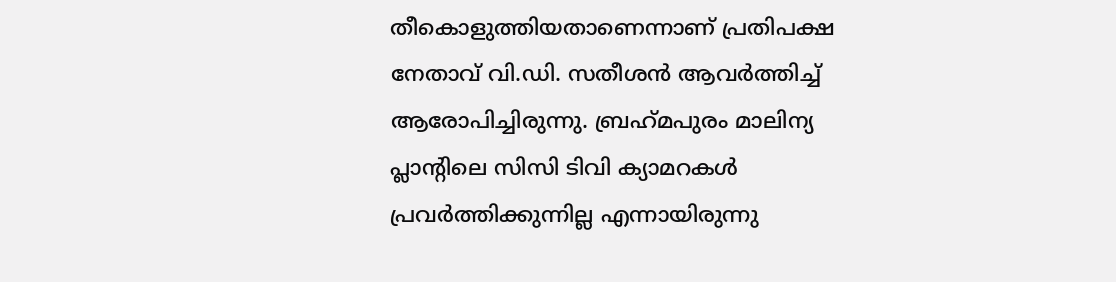തീകൊളുത്തിയതാണെന്നാണ് പ്രതിപക്ഷ നേതാവ് വി.ഡി. സതീശന്‍ ആവര്‍ത്തിച്ച് ആരോപിച്ചിരുന്നു. ബ്രഹ്‌മപുരം മാലിന്യ പ്ലാന്റിലെ സിസി ടിവി ക്യാമറകള്‍ പ്രവര്‍ത്തിക്കുന്നില്ല എന്നായിരുന്നു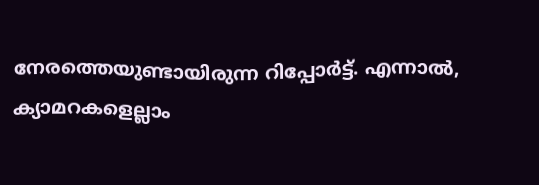നേരത്തെയുണ്ടായിരുന്ന റിപ്പോര്‍ട്ട്. എന്നാല്‍, ക്യാമറകളെല്ലാം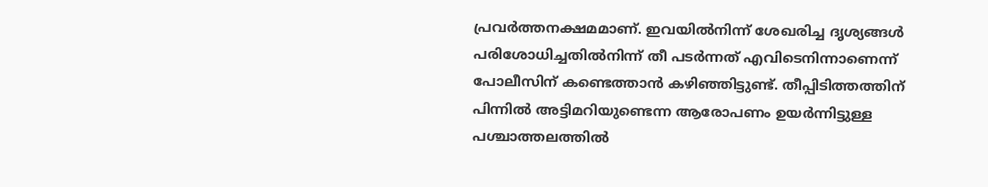പ്രവര്‍ത്തനക്ഷമമാണ്. ഇവയില്‍നിന്ന് ശേഖരിച്ച ദൃശ്യങ്ങള്‍ പരിശോധിച്ചതില്‍നിന്ന് തീ പടര്‍ന്നത് എവിടെനിന്നാണെന്ന് പോലീസിന് കണ്ടെത്താന്‍ കഴിഞ്ഞിട്ടുണ്ട്. തീപ്പിടിത്തത്തിന് പിന്നില്‍ അട്ടിമറിയുണ്ടെന്ന ആരോപണം ഉയര്‍ന്നിട്ടുള്ള പശ്ചാത്തലത്തില്‍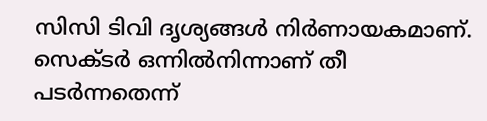സിസി ടിവി ദൃശ്യങ്ങള്‍ നിര്‍ണായകമാണ്. സെക്ടര്‍ ഒന്നില്‍നിന്നാണ് തീ പടര്‍ന്നതെന്ന്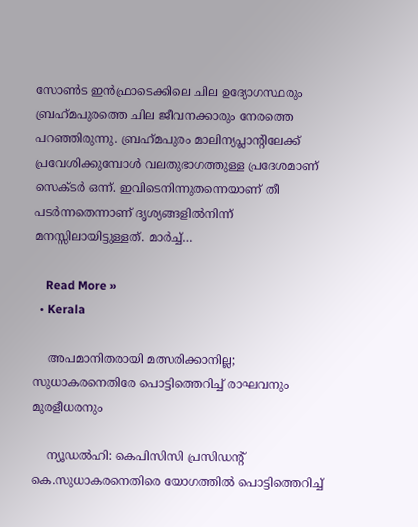സോണ്‍ട ഇന്‍ഫ്രാടെക്കിലെ ചില ഉദ്യോഗസ്ഥരും ബ്രഹ്‌മപുരത്തെ ചില ജീവനക്കാരും നേരത്തെ പറഞ്ഞിരുന്നു. ബ്രഹ്‌മപുരം മാലിന്യപ്ലാന്റിലേക്ക് പ്രവേശിക്കുമ്പോള്‍ വലതുഭാഗത്തുള്ള പ്രദേശമാണ് സെക്ടര്‍ ഒന്ന്. ഇവിടെനിന്നുതന്നെയാണ് തീ പടര്‍ന്നതെന്നാണ് ദൃശ്യങ്ങളില്‍നിന്ന് മനസ്സിലായിട്ടുള്ളത്. മാര്‍ച്ച്…

    Read More »
  • Kerala

    അപമാനിതരായി മത്സരിക്കാനില്ല; സുധാകരനെതിരേ പൊട്ടിത്തെറിച്ച് രാഘവനും മുരളീധരനും

    ന്യൂഡല്‍ഹി: കെപിസിസി പ്രസിഡന്റ് കെ.സുധാകരനെതിരെ യോഗത്തില്‍ പൊട്ടിത്തെറിച്ച്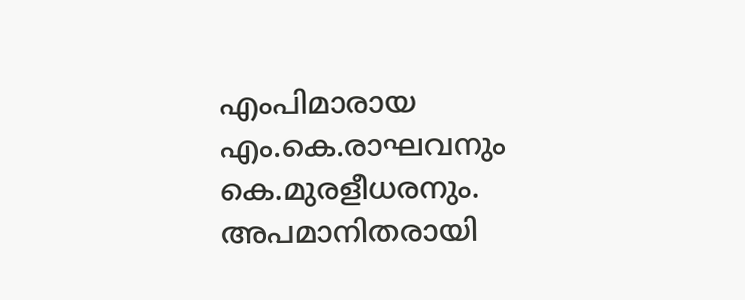എംപിമാരായ എം.കെ.രാഘവനും കെ.മുരളീധരനും. അപമാനിതരായി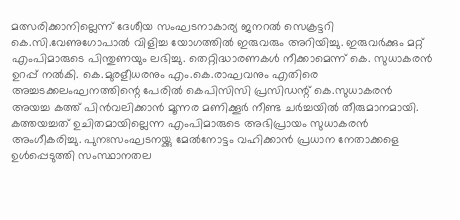മത്സരിക്കാനില്ലെന്ന് ദേശീയ സംഘടനാകാര്യ ജനറല്‍ സെക്രട്ടറി കെ.സി.വേണുഗോപാല്‍ വിളിച്ച യോഗത്തില്‍ ഇരുവരും അറിയിച്ചു. ഇരുവര്‍ക്കും മറ്റ് എംപിമാരുടെ പിന്തുണയും ലഭിച്ചു. തെറ്റിദ്ധാരണകള്‍ നീക്കാമെന്ന് കെ. സുധാകരന്‍ ഉറപ്പ് നല്‍കി. കെ.മുരളീധരനും എം.കെ.രാഘവനും എതിരെ അച്ചടക്കലംഘനത്തിന്റെ പേരില്‍ കെപിസിസി പ്രസിഡന്റ് കെ.സുധാകരന്‍ അയച്ച കത്ത് പിന്‍വലിക്കാന്‍ മൂന്നര മണിക്കൂര്‍ നീണ്ട ചര്‍ച്ചയില്‍ തീരുമാനമായി. കത്തയച്ചത് ഉചിതമായില്ലെന്ന എംപിമാരുടെ അഭിപ്രായം സുധാകരന്‍ അംഗീകരിച്ചു. പുനഃസംഘടനയ്ക്കു മേല്‍നോട്ടം വഹിക്കാന്‍ പ്രധാന നേതാക്കളെ ഉള്‍പ്പെടുത്തി സംസ്ഥാനതല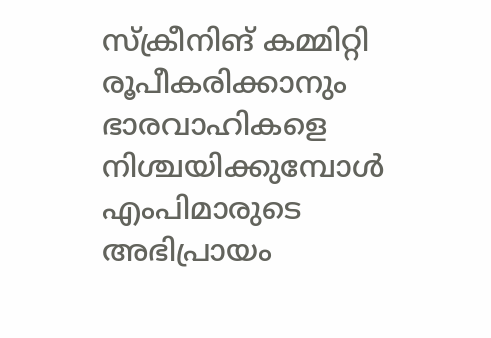സ്‌ക്രീനിങ് കമ്മിറ്റി രൂപീകരിക്കാനും ഭാരവാഹികളെ നിശ്ചയിക്കുമ്പോള്‍ എംപിമാരുടെ അഭിപ്രായം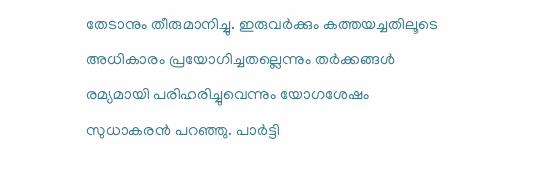തേടാനും തീരുമാനിച്ചു. ഇരുവര്‍ക്കും കത്തയച്ചതിലൂടെ അധികാരം പ്രയോഗിച്ചതല്ലെന്നും തര്‍ക്കങ്ങള്‍ രമ്യമായി പരിഹരിച്ചുവെന്നും യോഗശേഷം സുധാകരന്‍ പറഞ്ഞു. പാര്‍ട്ടി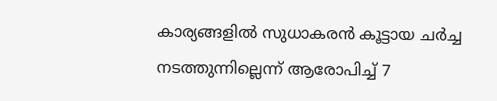കാര്യങ്ങളില്‍ സുധാകരന്‍ കൂട്ടായ ചര്‍ച്ച നടത്തുന്നില്ലെന്ന് ആരോപിച്ച് 7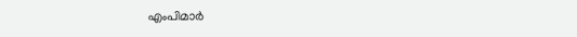എംപിമാര്‍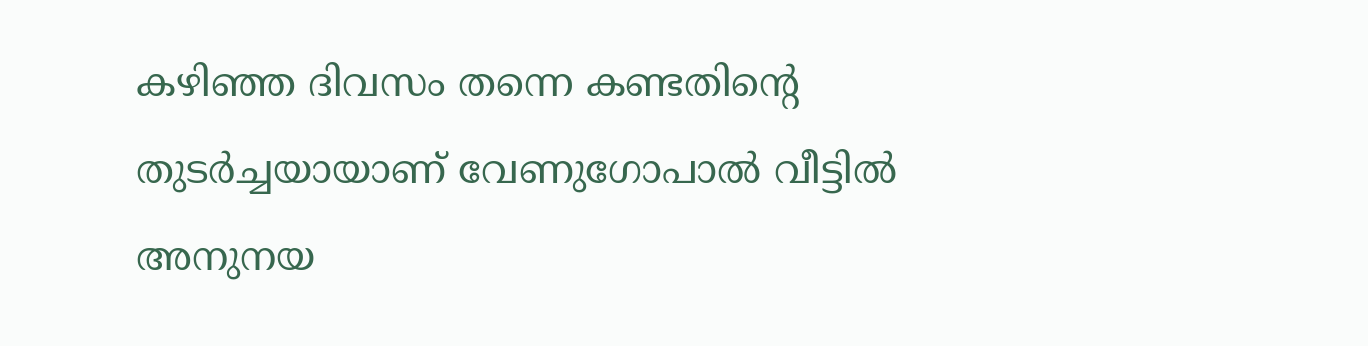കഴിഞ്ഞ ദിവസം തന്നെ കണ്ടതിന്റെ തുടര്‍ച്ചയായാണ് വേണുഗോപാല്‍ വീട്ടില്‍ അനുനയ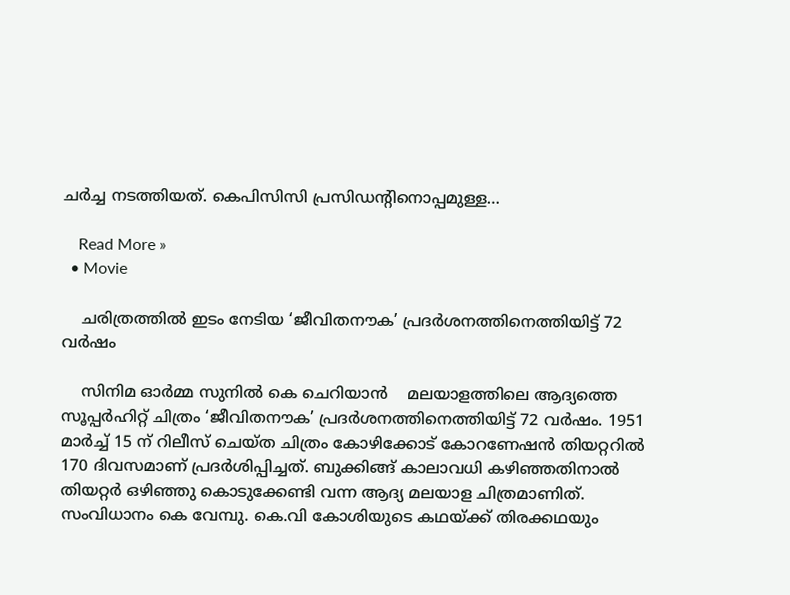ചര്‍ച്ച നടത്തിയത്. കെപിസിസി പ്രസിഡന്റിനൊപ്പമുള്ള…

    Read More »
  • Movie

    ചരിത്രത്തിൽ ഇടം നേടിയ ‘ജീവിതനൗക’ പ്രദർശനത്തിനെത്തിയിട്ട് 72 വർഷം

    സിനിമ ഓർമ്മ സുനിൽ കെ ചെറിയാൻ    മലയാളത്തിലെ ആദ്യത്തെ സൂപ്പർഹിറ്റ് ചിത്രം ‘ജീവിതനൗക’ പ്രദർശനത്തിനെത്തിയിട്ട് 72 വർഷം. 1951 മാർച്ച് 15 ന് റിലീസ് ചെയ്‌ത ചിത്രം കോഴിക്കോട് കോറണേഷൻ തിയറ്ററിൽ 170 ദിവസമാണ് പ്രദർശിപ്പിച്ചത്. ബുക്കിങ്ങ് കാലാവധി കഴിഞ്ഞതിനാൽ തിയറ്റർ ഒഴിഞ്ഞു കൊടുക്കേണ്ടി വന്ന ആദ്യ മലയാള ചിത്രമാണിത്. സംവിധാനം കെ വേമ്പു. കെ.വി കോശിയുടെ കഥയ്ക്ക് തിരക്കഥയും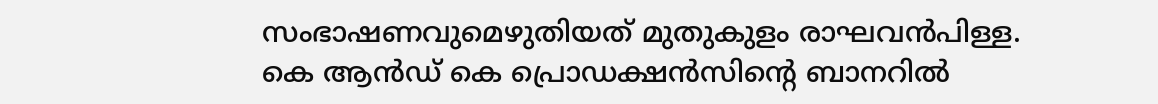സംഭാഷണവുമെഴുതിയത് മുതുകുളം രാഘവൻപിള്ള. കെ ആൻഡ് കെ പ്രൊഡക്ഷൻസിന്റെ ബാനറിൽ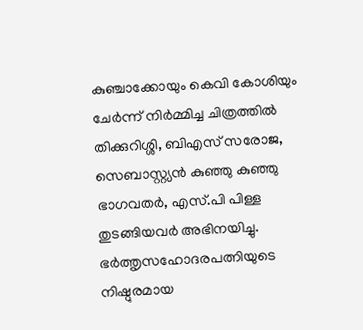കുഞ്ചാക്കോയും കെവി കോശിയും ചേർന്ന് നിർമ്മിച്ച ചിത്രത്തിൽ തിക്കുറിശ്ശി, ബിഎസ് സരോജ, സെബാസ്റ്റ്യൻ കുഞ്ഞു കുഞ്ഞു ഭാഗവതർ, എസ്.പി പിള്ള തുടങ്ങിയവർ അഭിനയിച്ചു. ഭർത്തൃസഹോദരപത്നിയുടെ നിഷ്ഠുരമായ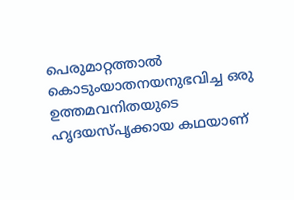പെരുമാറ്റത്താൽ കൊടുംയാതനയനുഭവിച്ച ഒരു ഉത്തമവനിതയുടെ ഹൃദയസ്‌പൃക്കായ കഥയാണ്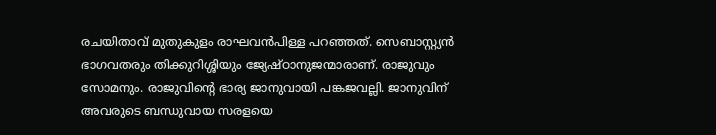രചയിതാവ് മുതുകുളം രാഘവൻപിള്ള പറഞ്ഞത്. സെബാസ്റ്റ്യൻ ഭാഗവതരും തിക്കുറിശ്ശിയും ജ്യേഷ്ഠാനുജന്മാരാണ്. രാജുവും സോമനും. രാജുവിന്റെ ഭാര്യ ജാനുവായി പങ്കജവല്ലി. ജാനുവിന് അവരുടെ ബന്ധുവായ സരളയെ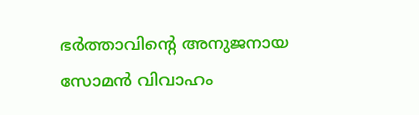ഭർത്താവിന്റെ അനുജനായ സോമൻ വിവാഹം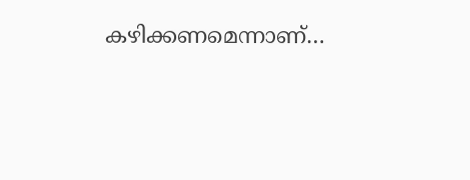കഴിക്കണമെന്നാണ്…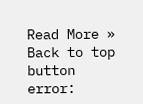Read More »
Back to top button
error: